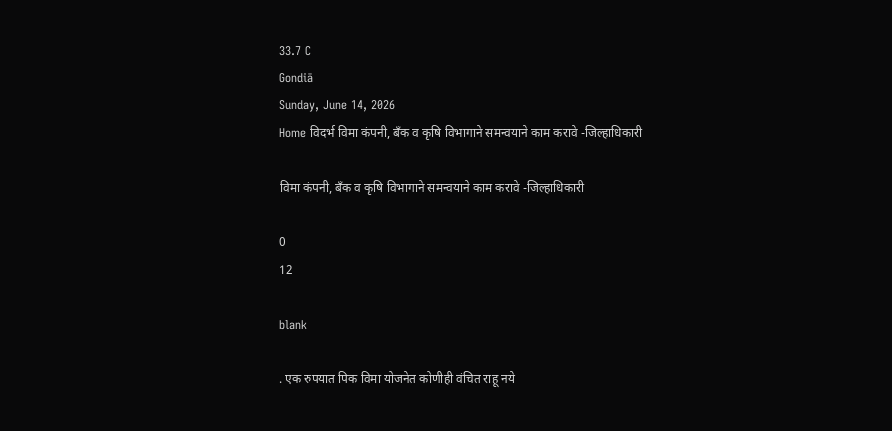33.7 C
Gondiā
Sunday, June 14, 2026
Home विदर्भ विमा कंपनी, बँक व कृषि विभागाने समन्वयाने काम करावे -जिल्हाधिकारी

विमा कंपनी, बँक व कृषि विभागाने समन्वयाने काम करावे -जिल्हाधिकारी

0
12

blank

. एक रुपयात पिक विमा योजनेत कोणीही वंचित राहू नये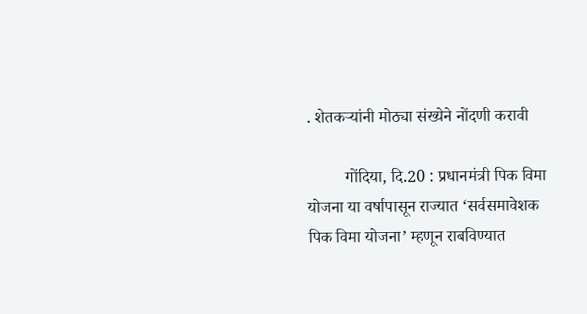. शेतकऱ्यांनी मोठ्या संख्येने नोंदणी करावी

         गोंदिया, दि.20 : प्रधानमंत्री पिक विमा योजना या वर्षापासून राज्यात ‘सर्वसमावेशक पिक विमा योजना’ म्हणून राबविण्यात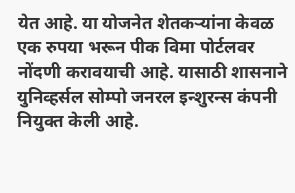येत आहे. या योजनेत शेतकऱ्यांना केवळ एक रुपया भरून पीक विमा पोर्टलवर नोंदणी करावयाची आहे. यासाठी शासनाने युनिव्हर्सल सोम्पो जनरल इन्शुरन्स कंपनी नियुक्त केली आहे.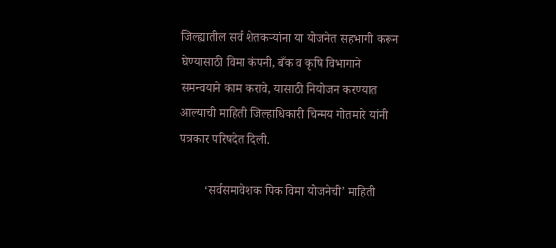जिल्ह्यातील सर्व शेतकऱ्यांना या योजनेत सहभागी करून घेण्यासाठी विमा कंपनी, बँक व कृषि विभागाने समन्वयाने काम करावे, यासाठी नियोजन करण्यात आल्याची माहिती जिल्हाधिकारी चिन्मय गोतमारे यांनी पत्रकार परिषदेत दिली.

        ‘सर्वसमावेशक पिक विमा योजनेची’ माहिती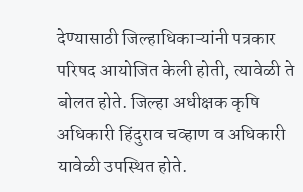देण्यासाठी जिल्हाधिकाऱ्यांनी पत्रकार परिषद आयोजित केली होती, त्यावेळी ते बोलत होते. जिल्हा अधीक्षक कृषि अधिकारी हिंदुराव चव्हाण व अधिकारी यावेळी उपस्थित होते.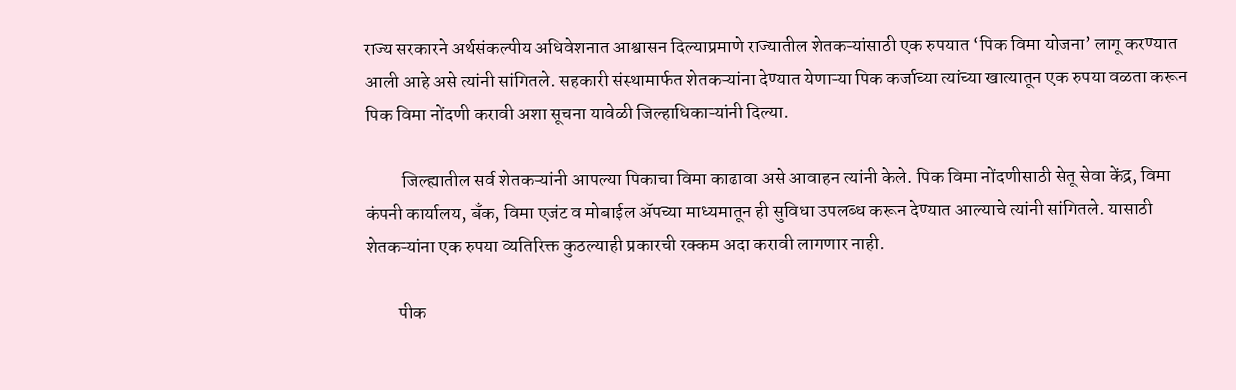राज्य सरकारने अर्थसंकल्पीय अधिवेशनात आश्वासन दिल्याप्रमाणे राज्यातील शेतकऱ्यांसाठी एक रुपयात ‘पिक विमा योजना’ लागू करण्यात आली आहे असे त्यांनी सांगितले. सहकारी संस्थामार्फत शेतकऱ्यांना देण्यात येणाऱ्या पिक कर्जाच्या त्यांच्या खात्यातून एक रुपया वळता करून पिक विमा नोंदणी करावी अशा सूचना यावेळी जिल्हाधिकाऱ्यांनी दिल्या.

          जिल्ह्यातील सर्व शेतकऱ्यांनी आपल्या पिकाचा विमा काढावा असे आवाहन त्यांनी केले. पिक विमा नोंदणीसाठी सेतू सेवा केंद्र, विमा कंपनी कार्यालय, बँक, विमा एजंट व मोबाईल ॲपच्या माध्यमातून ही सुविधा उपलब्ध करून देण्यात आल्याचे त्यांनी सांगितले. यासाठी शेतकऱ्यांना एक रुपया व्यतिरिक्त कुठल्याही प्रकारची रक्कम अदा करावी लागणार नाही.

         पीक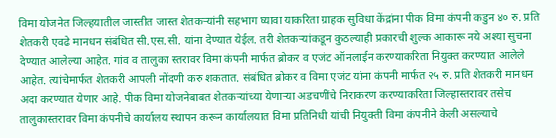विमा योजनेत जिल्हयातील जास्तीत जास्त शेतकऱ्यांनी सहभाग घ्यावा याकरिता ग्राहक सुविधा केंद्रांना पीक विमा कंपनी कडुन ४० रु. प्रति शेतकरी एवढे मानधन संबंधित सी.एस.सी. यांना देण्यात येईल. तरी शेतकऱ्यांकडून कुठल्याही प्रकारची शुल्क आकारू नये अश्या सुचना देण्यात आलेल्या आहेत. गांव व तालुका स्तरावर विमा कंपनी मार्फत ब्रोकर व एजंट ऑनलाईन करण्याकरिता नियुक्त करण्यात आलेले आहेत. त्यांचेमार्फत शेतकरी आपली नोंदणी करु शकतात. संबंधित ब्रोकर व विमा एजंट यांना कंपनी मार्फत २५ रु. प्रति शेतकरी मानधन अदा करण्यात येणार आहे. पीक विमा योजनेबाबत शेतकऱ्यांच्या येणाऱ्या अडचणींचे निराकरण करण्याकरिता जिल्हास्तरावर तसेच तालुकास्तरावर विमा कंपनीचे कार्यालय स्थापन करून कार्यालयात विमा प्रतिनिधी यांची नियुक्ती विमा कंपनीने केली असल्याचे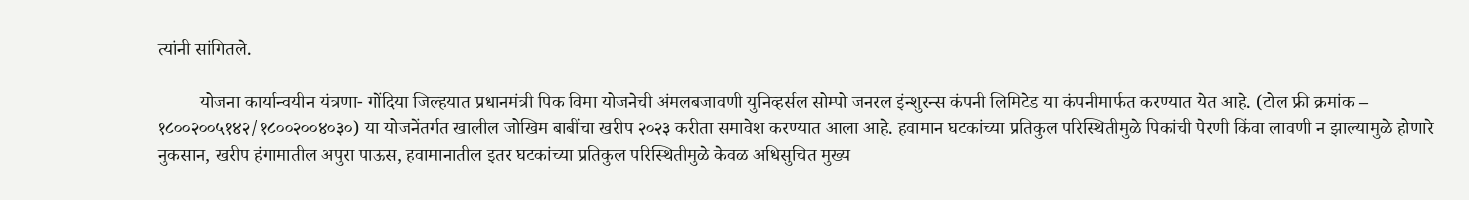त्यांनी सांगितले.

         योजना कार्यान्वयीन यंत्रणा- गोंदिया जिल्हयात प्रधानमंत्री पिक विमा योजनेची अंमलबजावणी युनिव्हर्सल सोम्पो जनरल इंन्शुरन्स कंपनी लिमिटेड या कंपनीमार्फत करण्यात येत आहे. (टोल फ्री क्रमांक – १८००२००५१४२/१८००२००४०३०) या योजनेंतर्गत खालील जोखिम बाबींचा खरीप २०२३ करीता समावेश करण्यात आला आहे. हवामान घटकांच्या प्रतिकुल परिस्थितीमुळे पिकांची पेरणी किंवा लावणी न झाल्यामुळे होणारे नुकसान, खरीप हंगामातील अपुरा पाऊस, हवामानातील इतर घटकांच्या प्रतिकुल परिस्थितीमुळे केवळ अधिसुचित मुख्य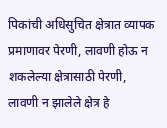पिकांची अधिसुचित क्षेत्रात व्यापक प्रमाणावर पेरणी, लावणी होऊ न शकलेल्या क्षेत्रासाठी पेरणी, लावणी न झालेले क्षेत्र हे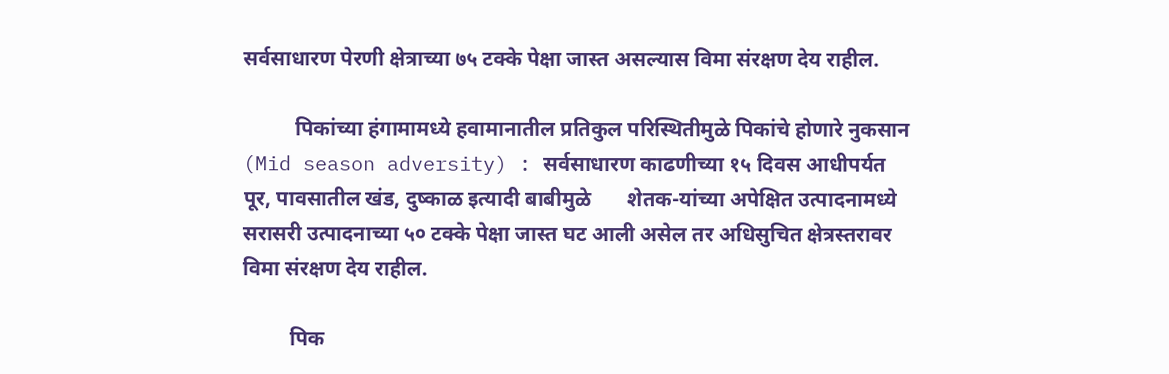सर्वसाधारण पेरणी क्षेत्राच्या ७५ टक्के पेक्षा जास्त असल्यास विमा संरक्षण देय राहील.

          पिकांच्या हंगामामध्ये हवामानातील प्रतिकुल परिस्थितीमुळे पिकांचे होणारे नुकसान (Mid season adversity) : सर्वसाधारण काढणीच्या १५ दिवस आधीपर्यत पूर, पावसातील खंड, दुष्काळ इत्यादी बाबीमुळे       शेतक-यांच्या अपेक्षित उत्पादनामध्ये सरासरी उत्पादनाच्या ५० टक्के पेक्षा जास्त घट आली असेल तर अधिसुचित क्षेत्रस्तरावर विमा संरक्षण देय राहील.

         पिक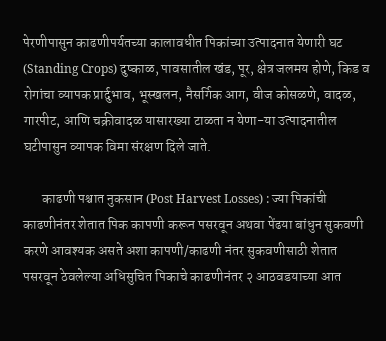पेरणीपासुन काढणीपर्यतच्या कालावधीत पिकांच्या उत्पादनात येणारी घट (Standing Crops) दुष्काळ, पावसातील खंड, पूर, क्षेत्र जलमय होणे, किड व रोगांचा व्यापक प्रार्दुभाव, भूस्खलन, नैसर्गिक आग, वीज कोसळणे, वादळ, गारपीट, आणि चक्रीवादळ यासारख्या टाळता न येणा-या उत्पादनातील घटीपासुन व्यापक विमा संरक्षण दिले जाते.

       काढणी पश्चात नुकसान (Post Harvest Losses) : ज्या पिकांची काढणीनंतर शेतात पिक कापणी करून पसरवून अथवा पेंढया बांधुन सुकवणी करणे आवश्यक असते अशा कापणी/काढणी नंतर सुकवणीसाठी शेतात पसरवून ठेवलेल्या अधिसुचित पिकाचे काढणीनंतर २ आठवडयाच्या आत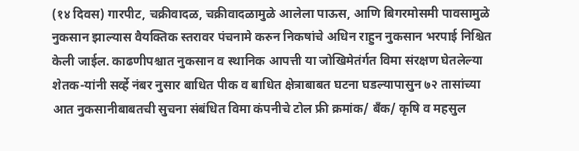(१४ दिवस) गारपीट, चक्रीवादळ, चक्रीवादळामुळे आलेला पाऊस, आणि बिगरमोसमी पावसामुळे नुकसान झाल्यास वैयक्तिक स्तरावर पंचनामे करुन निकषांचे अधिन राहुन नुकसान भरपाई निश्चित केली जाईल. काढणीपश्चात नुकसान व स्थानिक आपत्ती या जोखिमेतंर्गत विमा संरक्षण घेतलेल्या शेतक-यांनी सर्व्हे नंबर नुसार बाधित पीक व बाधित क्षेत्राबाबत घटना घडल्यापासुन ७२ तासांच्या आत नुकसानीबाबतची सुचना संबंधित विमा कंपनीचे टोल फ्री क्रमांक/ बँक/ कृषि व महसुल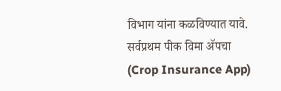विभाग यांना कळविण्यात यावे. सर्वप्रथम पीक विमा ॲपचा (Crop Insurance App)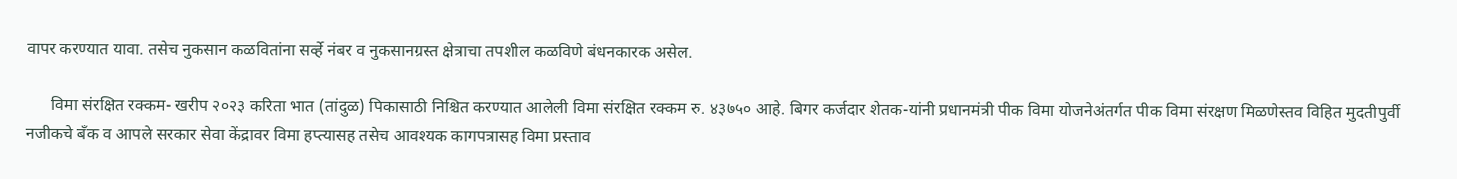वापर करण्यात यावा. तसेच नुकसान कळवितांना सर्व्हे नंबर व नुकसानग्रस्त क्षेत्राचा तपशील कळविणे बंधनकारक असेल.

      विमा संरक्षित रक्कम- खरीप २०२३ करिता भात (तांदुळ) पिकासाठी निश्चित करण्यात आलेली विमा संरक्षित रक्कम रु. ४३७५० आहे. बिगर कर्जदार शेतक-यांनी प्रधानमंत्री पीक विमा योजनेअंतर्गत पीक विमा संरक्षण मिळणेस्तव विहित मुदतीपुर्वी नजीकचे बँक व आपले सरकार सेवा केंद्रावर विमा हप्त्यासह तसेच आवश्यक कागपत्रासह विमा प्रस्ताव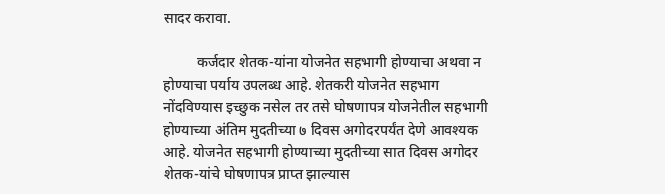सादर करावा.

         कर्जदार शेतक-यांना योजनेत सहभागी होण्याचा अथवा न होण्याचा पर्याय उपलब्ध आहे. शेतकरी योजनेत सहभाग नोंदविण्यास इच्छुक नसेल तर तसे घोषणापत्र योजनेतील सहभागी होण्याच्या अंतिम मुदतीच्या ७ दिवस अगोदरपर्यंत देणे आवश्यक आहे. योजनेत सहभागी होण्याच्या मुदतीच्या सात दिवस अगोदर शेतक-यांचे घोषणापत्र प्राप्त झाल्यास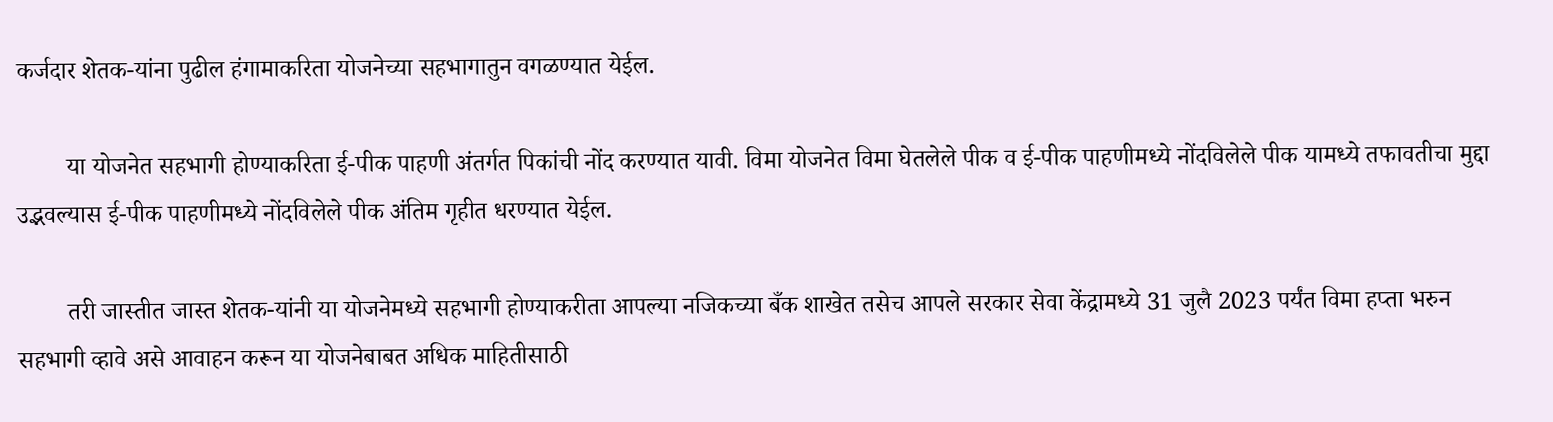कर्जदार शेतक-यांना पुढील हंगामाकरिता योजनेच्या सहभागातुन वगळण्यात येईल.

        या योजनेत सहभागी होण्याकरिता ई-पीक पाहणी अंतर्गत पिकांची नोंद करण्यात यावी. विमा योजनेत विमा घेतलेले पीक व ई-पीक पाहणीमध्ये नोंदविलेले पीक यामध्ये तफावतीचा मुद्दा उद्भवल्यास ई-पीक पाहणीमध्ये नोंदविलेले पीक अंतिम गृहीत धरण्यात येईल.

        तरी जास्तीत जास्त शेतक-यांनी या योजनेमध्ये सहभागी होण्याकरीता आपल्या नजिकच्या बँक शाखेत तसेच आपले सरकार सेवा केंद्रामध्ये 31 जुलै 2023 पर्यंत विमा हप्ता भरुन सहभागी व्हावे असे आवाहन करून या योजनेबाबत अधिक माहितीसाठी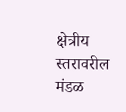क्षेत्रीय स्तरावरील मंडळ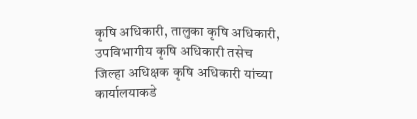कृषि अधिकारी, तालुका कृषि अधिकारी, उपविभागीय कृषि अधिकारी तसेच जिल्हा अधिक्षक कृषि अधिकारी यांच्या कार्यालयाकडे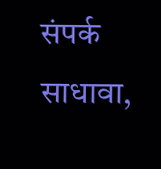संपर्क साधावा,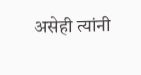असेही त्यांनी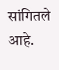सांगितले आहे.